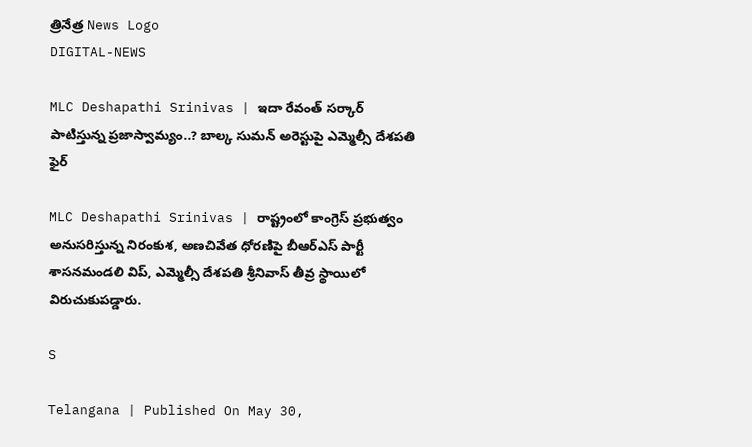త్రినేత్ర News Logo
DIGITAL-NEWS

MLC Deshapathi Srinivas | ఇదా రేవంత్ సర్కార్ పాటిస్తున్న ప్రజాస్వామ్యం..? బాల్క సుమ‌న్ అరెస్టుపై ఎమ్మెల్సీ దేశ‌ప‌తి ఫైర్

MLC Deshapathi Srinivas | రాష్ట్రంలో కాంగ్రెస్ ప్రభుత్వం అనుసరిస్తున్న నిరంకుశ, అణచివేత ధోరణిపై బీఆర్ఎస్ పార్టీ శాసనమండలి విప్, ఎమ్మెల్సీ దేశపతి శ్రీనివాస్ తీవ్ర స్థాయిలో విరుచుకుపడ్డారు.

S

Telangana | Published On May 30,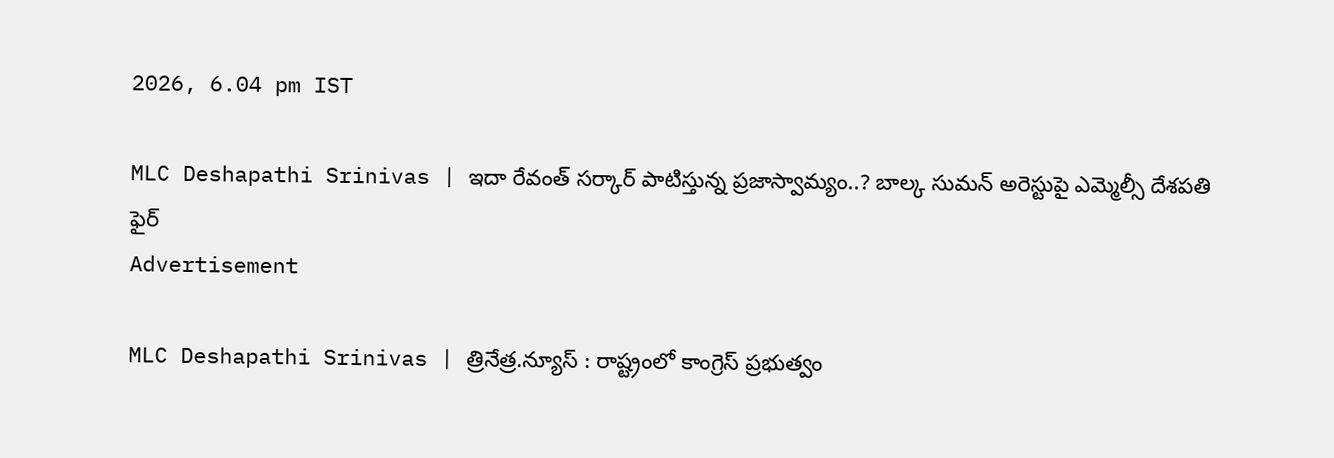2026, 6.04 pm IST

MLC Deshapathi Srinivas | ఇదా రేవంత్ సర్కార్ పాటిస్తున్న ప్రజాస్వామ్యం..? బాల్క సుమ‌న్ అరెస్టుపై ఎమ్మెల్సీ దేశ‌ప‌తి ఫైర్
Advertisement

MLC Deshapathi Srinivas | త్రినేత్ర‌.న్యూస్ : రాష్ట్రంలో కాంగ్రెస్ ప్రభుత్వం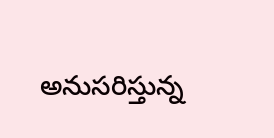అనుసరిస్తున్న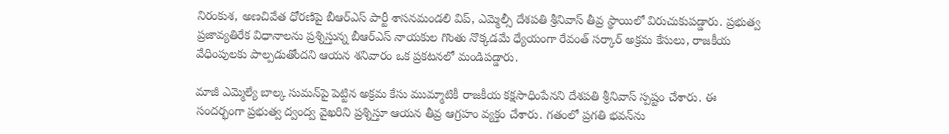నిరంకుశ, అణచివేత ధోరణిపై బీఆర్ఎస్ పార్టీ శాసనమండలి విప్, ఎమ్మెల్సీ దేశపతి శ్రీనివాస్ తీవ్ర స్థాయిలో విరుచుకుపడ్డారు. ప్రభుత్వ ప్రజావ్యతిరేక విధానాలను ప్రశ్నిస్తున్న బీఆర్ఎస్ నాయకుల గొంతు నొక్కడమే ధ్యేయంగా రేవంత్ సర్కార్ అక్రమ కేసులు, రాజకీయ వేధింపులకు పాల్పడుతోందని ఆయన శనివారం ఒక ప్రకటనలో మండిపడ్డారు.

మాజీ ఎమ్మెల్యే బాల్క సుమన్‌పై పెట్టిన అక్రమ కేసు ముమ్మాటికీ రాజకీయ కక్షసాధింపేనని దేశపతి శ్రీనివాస్ స్పష్టం చేశారు. ఈ సందర్భంగా ప్రభుత్వ ద్వంద్వ వైఖరిని ప్రశ్నిస్తూ ఆయన తీవ్ర ఆగ్రహం వ్యక్తం చేశారు. గతంలో ప్రగతి భవన్‌ను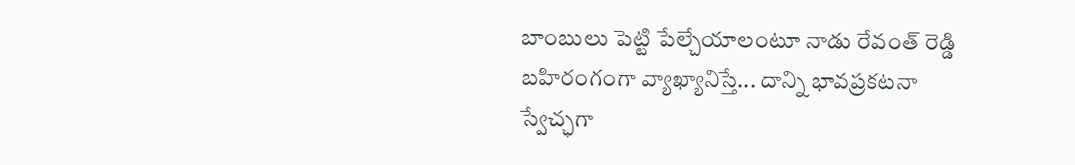బాంబులు పెట్టి పేల్చేయాలంటూ నాడు రేవంత్ రెడ్డి బహిరంగంగా వ్యాఖ్యానిస్తే... దాన్ని భావప్రకటనా స్వేచ్ఛగా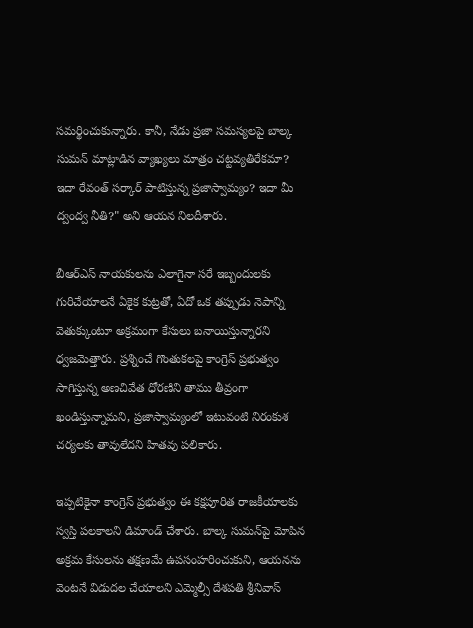సమర్థించుకున్నారు. కానీ, నేడు ప్రజా సమస్యలపై బాల్క సుమన్ మాట్లాడిన వ్యాఖ్యలు మాత్రం చట్టవ్యతిరేకమా? ఇదా రేవంత్ సర్కార్ పాటిస్తున్న ప్రజాస్వామ్యం? ఇదా మీ ద్వంద్వ నీతి?" అని ఆయన నిలదీశారు.

బీఆర్ఎస్ నాయకులను ఎలాగైనా సరే ఇబ్బందులకు గురిచేయాలనే ఏకైక కుట్రతో, ఏదో ఒక తప్పుడు నెపాన్ని వెతుక్కుంటూ అక్రమంగా కేసులు బనాయిస్తున్నారని ధ్వజమెత్తారు. ప్రశ్నించే గొంతుకలపై కాంగ్రెస్ ప్రభుత్వం సాగిస్తున్న అణచివేత ధోరణిని తాము తీవ్రంగా ఖండిస్తున్నామని, ప్రజాస్వామ్యంలో ఇటువంటి నిరంకుశ చర్యలకు తావులేదని హితవు పలికారు.

ఇప్పటికైనా కాంగ్రెస్ ప్రభుత్వం ఈ కక్షపూరిత రాజకీయాలకు స్వస్తి పలకాలని డిమాండ్ చేశారు. బాల్క సుమన్‌పై మోపిన అక్రమ కేసులను తక్షణమే ఉపసంహరించుకుని, ఆయనను వెంటనే విడుదల చేయాలని ఎమ్మెల్సీ దేశపతి శ్రీనివాస్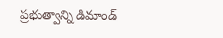ప్రభుత్వాన్ని డిమాండ్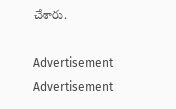చేశారు.

Advertisement
Advertisement